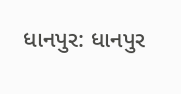ધાનપુર: ધાનપુર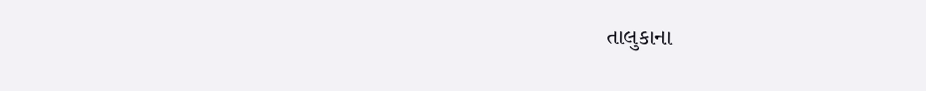તાલુકાના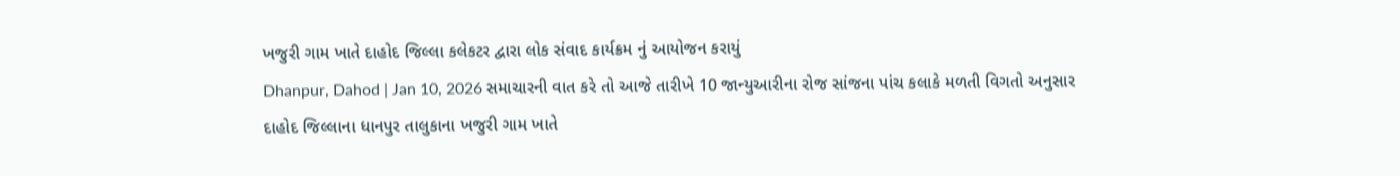ખજુરી ગામ ખાતે દાહોદ જિલ્લા કલેકટર દ્વારા લોક સંવાદ કાર્યક્રમ નું આયોજન કરાયું
Dhanpur, Dahod | Jan 10, 2026 સમાચારની વાત કરે તો આજે તારીખે 10 જાન્યુઆરીના રોજ સાંજના પાંચ કલાકે મળતી વિગતો અનુસાર દાહોદ જિલ્લાના ધાનપુર તાલુકાના ખજુરી ગામ ખાતે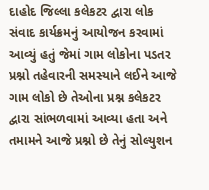દાહોદ જિલ્લા કલેકટર દ્વારા લોક સંવાદ કાર્યક્રમનું આયોજન કરવામાં આવ્યું હતું જેમાં ગામ લોકોના પડતર પ્રશ્નો તહેવારની સમસ્યાને લઈને આજે ગામ લોકો છે તેઓના પ્રશ્ન કલેકટર દ્વારા સાંભળવામાં આવ્યા હતા અને તમામને આજે પ્રશ્નો છે તેનું સોલ્યુશન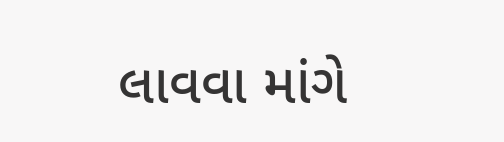લાવવા માંગે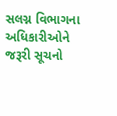સલગ્ન વિભાગના અધિકારીઓને જરૂરી સૂચનો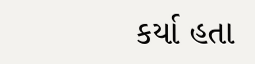કર્યા હતા